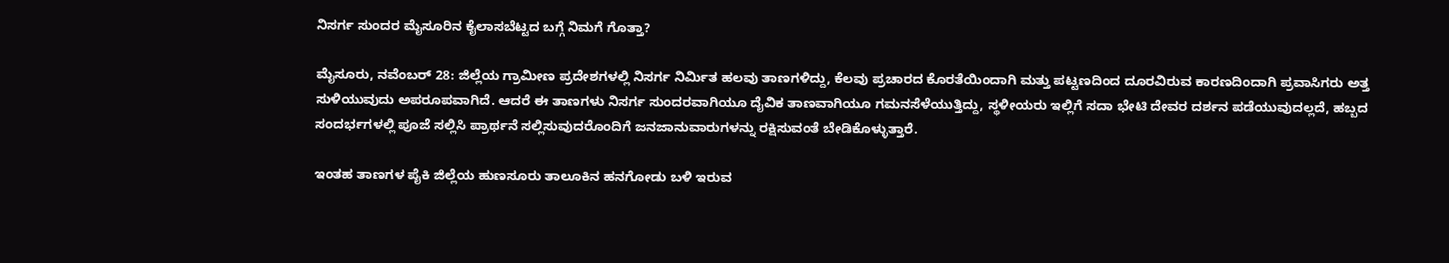ನಿಸರ್ಗ ಸುಂದರ ಮೈಸೂರಿನ ಕೈಲಾಸಬೆಟ್ಟದ ಬಗ್ಗೆ ನಿಮಗೆ ಗೊತ್ತಾ?

ಮೈಸೂರು, ನವೆಂಬರ್‌ 28: ಜಿಲ್ಲೆಯ ಗ್ರಾಮೀಣ ಪ್ರದೇಶಗಳಲ್ಲಿ ನಿಸರ್ಗ ನಿರ್ಮಿತ ಹಲವು ತಾಣಗಳಿದ್ದು, ಕೆಲವು ಪ್ರಚಾರದ ಕೊರತೆಯಿಂದಾಗಿ ಮತ್ತು ಪಟ್ಟಣದಿಂದ ದೂರವಿರುವ ಕಾರಣದಿಂದಾಗಿ ಪ್ರವಾಸಿಗರು ಅತ್ತ ಸುಳಿಯುವುದು ಅಪರೂಪವಾಗಿದೆ. ಆದರೆ ಈ ತಾಣಗಳು ನಿಸರ್ಗ ಸುಂದರವಾಗಿಯೂ ದೈವಿಕ ತಾಣವಾಗಿಯೂ ಗಮನಸೆಳೆಯುತ್ತಿದ್ದು, ಸ್ಥಳೀಯರು ಇಲ್ಲಿಗೆ ಸದಾ ಭೇಟಿ ದೇವರ ದರ್ಶನ ಪಡೆಯುವುದಲ್ಲದೆ, ಹಬ್ಬದ ಸಂದರ್ಭಗಳಲ್ಲಿ ಪೂಜೆ ಸಲ್ಲಿಸಿ ಪ್ರಾರ್ಥನೆ ಸಲ್ಲಿಸುವುದರೊಂದಿಗೆ ಜನಜಾನುವಾರುಗಳನ್ನು ರಕ್ಷಿಸುವಂತೆ ಬೇಡಿಕೊಳ್ಳುತ್ತಾರೆ.

ಇಂತಹ ತಾಣಗಳ ಪೈಕಿ ಜಿಲ್ಲೆಯ ಹುಣಸೂರು ತಾಲೂಕಿನ ಹನಗೋಡು ಬಳಿ ಇರುವ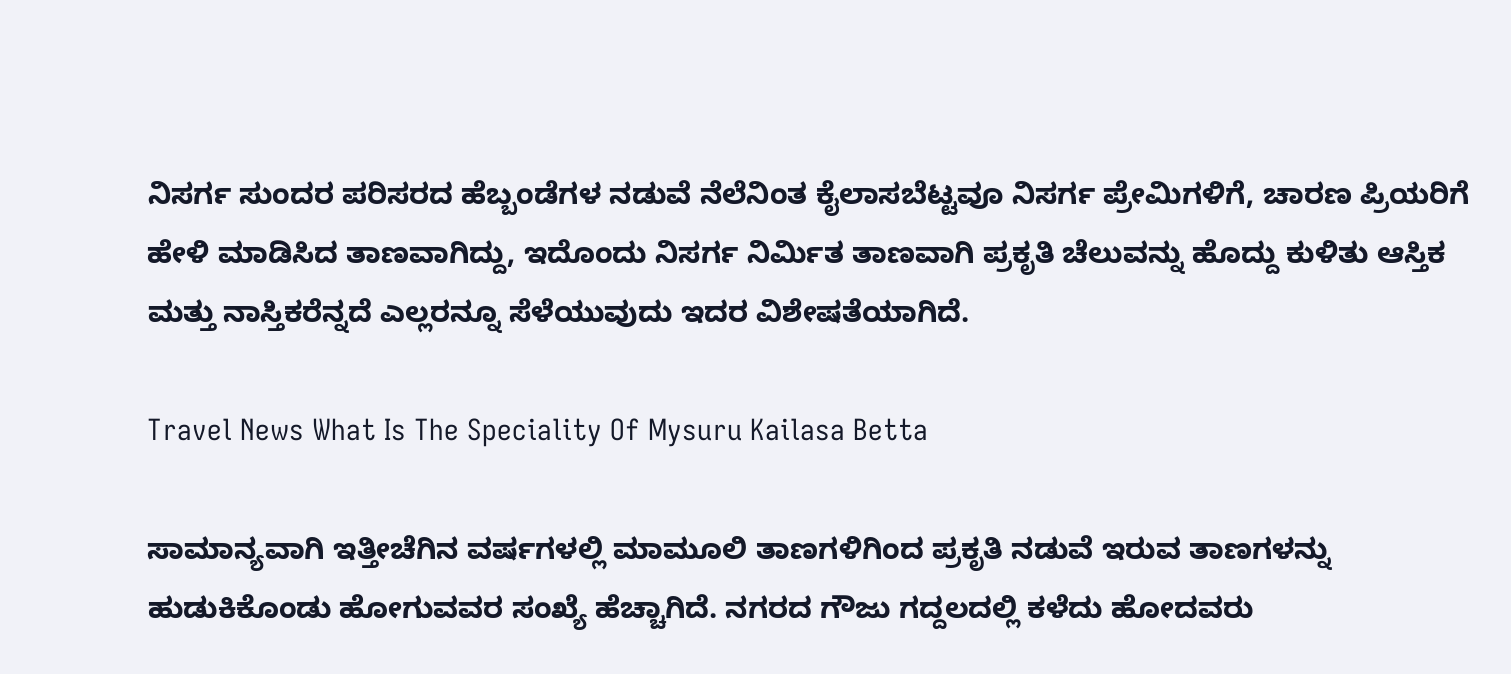ನಿಸರ್ಗ ಸುಂದರ ಪರಿಸರದ ಹೆಬ್ಬಂಡೆಗಳ ನಡುವೆ ನೆಲೆನಿಂತ ಕೈಲಾಸಬೆಟ್ಟವೂ ನಿಸರ್ಗ ಪ್ರೇಮಿಗಳಿಗೆ, ಚಾರಣ ಪ್ರಿಯರಿಗೆ ಹೇಳಿ ಮಾಡಿಸಿದ ತಾಣವಾಗಿದ್ದು, ಇದೊಂದು ನಿಸರ್ಗ ನಿರ್ಮಿತ ತಾಣವಾಗಿ ಪ್ರಕೃತಿ ಚೆಲುವನ್ನು ಹೊದ್ದು ಕುಳಿತು ಆಸ್ತಿಕ ಮತ್ತು ನಾಸ್ತಿಕರೆನ್ನದೆ ಎಲ್ಲರನ್ನೂ ಸೆಳೆಯುವುದು ಇದರ ವಿಶೇಷತೆಯಾಗಿದೆ.

Travel News What Is The Speciality Of Mysuru Kailasa Betta

ಸಾಮಾನ್ಯವಾಗಿ ಇತ್ತೀಚೆಗಿನ ವರ್ಷಗಳಲ್ಲಿ ಮಾಮೂಲಿ ತಾಣಗಳಿಗಿಂದ ಪ್ರಕೃತಿ ನಡುವೆ ಇರುವ ತಾಣಗಳನ್ನು ಹುಡುಕಿಕೊಂಡು ಹೋಗುವವರ ಸಂಖ್ಯೆ ಹೆಚ್ಚಾಗಿದೆ. ನಗರದ ಗೌಜು ಗದ್ದಲದಲ್ಲಿ ಕಳೆದು ಹೋದವರು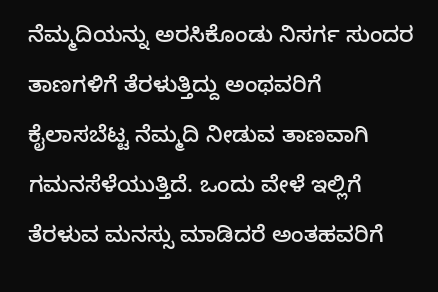ನೆಮ್ಮದಿಯನ್ನು ಅರಸಿಕೊಂಡು ನಿಸರ್ಗ ಸುಂದರ ತಾಣಗಳಿಗೆ ತೆರಳುತ್ತಿದ್ದು ಅಂಥವರಿಗೆ ಕೈಲಾಸಬೆಟ್ಟ ನೆಮ್ಮದಿ ನೀಡುವ ತಾಣವಾಗಿ ಗಮನಸೆಳೆಯುತ್ತಿದೆ. ಒಂದು ವೇಳೆ ಇಲ್ಲಿಗೆ ತೆರಳುವ ಮನಸ್ಸು ಮಾಡಿದರೆ ಅಂತಹವರಿಗೆ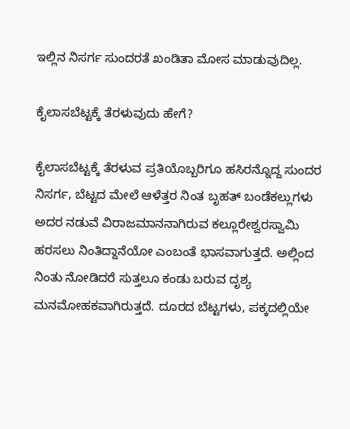ಇಲ್ಲಿನ ನಿಸರ್ಗ ಸುಂದರತೆ ಖಂಡಿತಾ ಮೋಸ ಮಾಡುವುದಿಲ್ಲ.

ಕೈಲಾಸಬೆಟ್ಟಕ್ಕೆ ತೆರಳುವುದು ಹೇಗೆ?

ಕೈಲಾಸಬೆಟ್ಟಕ್ಕೆ ತೆರಳುವ ಪ್ರತಿಯೊಬ್ಬರಿಗೂ ಹಸಿರನ್ನೊದ್ದ ಸುಂದರ ನಿಸರ್ಗ, ಬೆಟ್ಟದ ಮೇಲೆ ಆಳೆತ್ತರ ನಿಂತ ಬೃಹತ್ ಬಂಡೆಕಲ್ಲುಗಳು ಅದರ ನಡುವೆ ವಿರಾಜಮಾನನಾಗಿರುವ ಕಲ್ಲೂರೇಶ್ವರಸ್ವಾಮಿ ಹರಸಲು ನಿಂತಿದ್ದಾನೆಯೋ ಎಂಬಂತೆ ಭಾಸವಾಗುತ್ತದೆ. ಅಲ್ಲಿಂದ ನಿಂತು ನೋಡಿದರೆ ಸುತ್ತಲೂ ಕಂಡು ಬರುವ ದೃಶ್ಯ ಮನಮೋಹಕವಾಗಿರುತ್ತದೆ. ದೂರದ ಬೆಟ್ಟಗಳು, ಪಕ್ಕದಲ್ಲಿಯೇ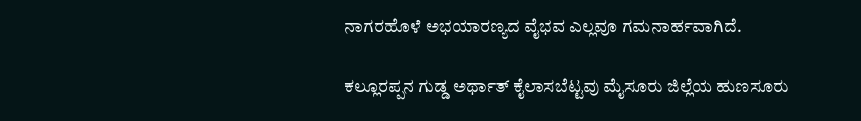ನಾಗರಹೊಳೆ ಅಭಯಾರಣ್ಯದ ವೈಭವ ಎಲ್ಲವೂ ಗಮನಾರ್ಹವಾಗಿದೆ.

ಕಲ್ಲೂರಪ್ಪನ ಗುಡ್ಡ ಅರ್ಥಾತ್ ಕೈಲಾಸಬೆಟ್ಟವು ಮೈಸೂರು ಜಿಲ್ಲೆಯ ಹುಣಸೂರು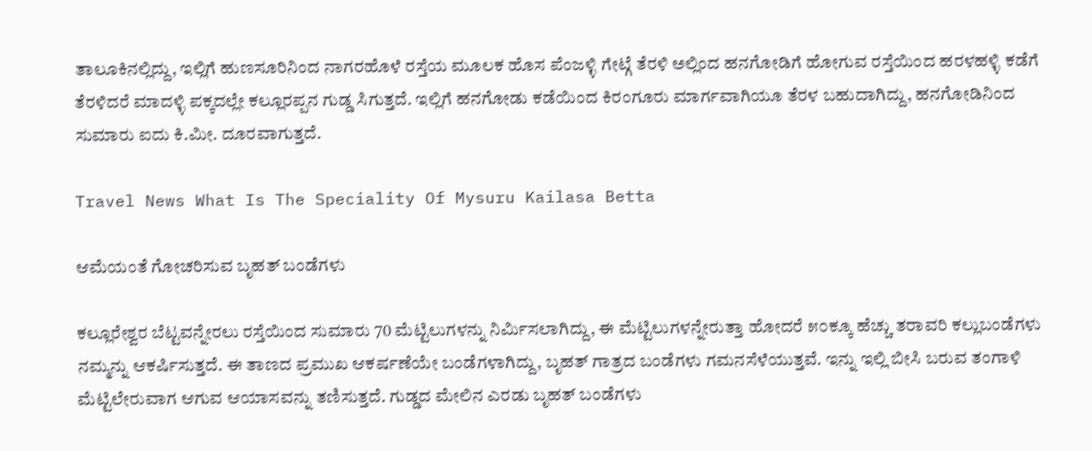ತಾಲೂಕಿನಲ್ಲಿದ್ದು, ಇಲ್ಲಿಗೆ ಹುಣಸೂರಿನಿಂದ ನಾಗರಹೊಳೆ ರಸ್ತೆಯ ಮೂಲಕ ಹೊಸ ಪೆಂಜಳ್ಳಿ ಗೇಟ್ಗೆ ತೆರಳಿ ಅಲ್ಲಿಂದ ಹನಗೋಡಿಗೆ ಹೋಗುವ ರಸ್ತೆಯಿಂದ ಹರಳಹಳ್ಳಿ ಕಡೆಗೆ ತೆರಳಿದರೆ ಮಾದಳ್ಳಿ ಪಕ್ಕದಲ್ಲೇ ಕಲ್ಲೂರಪ್ಪನ ಗುಡ್ಡ ಸಿಗುತ್ತದೆ. ಇಲ್ಲಿಗೆ ಹನಗೋಡು ಕಡೆಯಿಂದ ಕಿರಂಗೂರು ಮಾರ್ಗವಾಗಿಯೂ ತೆರಳ ಬಹುದಾಗಿದ್ದು, ಹನಗೋಡಿನಿಂದ ಸುಮಾರು ಐದು ಕಿ.ಮೀ. ದೂರವಾಗುತ್ತದೆ.

Travel News What Is The Speciality Of Mysuru Kailasa Betta

ಆಮೆಯಂತೆ ಗೋಚರಿಸುವ ಬೃಹತ್ ಬಂಡೆಗಳು

ಕಲ್ಲೂರೇಶ್ವರ ಬೆಟ್ಟವನ್ನೇರಲು ರಸ್ತೆಯಿಂದ ಸುಮಾರು 70 ಮೆಟ್ಟಿಲುಗಳನ್ನು ನಿರ್ಮಿಸಲಾಗಿದ್ದು, ಈ ಮೆಟ್ಟಿಲುಗಳನ್ನೇರುತ್ತಾ ಹೋದರೆ ೫೦ಕ್ಕೂ ಹೆಚ್ಚು ತರಾವರಿ ಕಲ್ಲುಬಂಡೆಗಳು ನಮ್ಮನ್ನು ಆಕರ್ಷಿಸುತ್ತದೆ. ಈ ತಾಣದ ಪ್ರಮುಖ ಆಕರ್ಷಣೆಯೇ ಬಂಡೆಗಳಾಗಿದ್ದು, ಬೃಹತ್ ಗಾತ್ರದ ಬಂಡೆಗಳು ಗಮನಸೆಳೆಯುತ್ತವೆ. ಇನ್ನು ಇಲ್ಲಿ ಬೀಸಿ ಬರುವ ತಂಗಾಳಿ ಮೆಟ್ಟಿಲೇರುವಾಗ ಆಗುವ ಆಯಾಸವನ್ನು ತಣಿಸುತ್ತದೆ. ಗುಡ್ಡದ ಮೇಲಿನ ಎರಡು ಬೃಹತ್ ಬಂಡೆಗಳು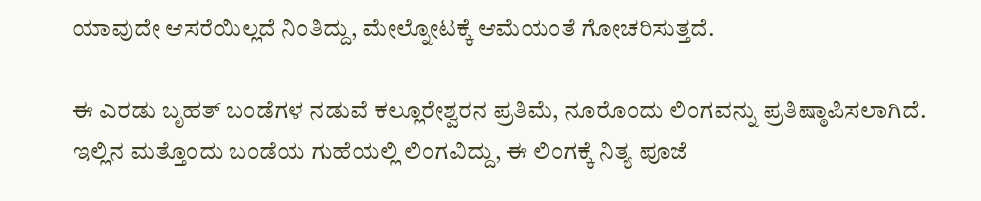ಯಾವುದೇ ಆಸರೆಯಿಲ್ಲದೆ ನಿಂತಿದ್ದು, ಮೇಲ್ನೋಟಕ್ಕೆ ಆಮೆಯಂತೆ ಗೋಚರಿಸುತ್ತದೆ.

ಈ ಎರಡು ಬೃಹತ್ ಬಂಡೆಗಳ ನಡುವೆ ಕಲ್ಲೂರೇಶ್ವರನ ಪ್ರತಿಮೆ, ನೂರೊಂದು ಲಿಂಗವನ್ನು ಪ್ರತಿಷ್ಠಾಪಿಸಲಾಗಿದೆ. ಇಲ್ಲಿನ ಮತ್ತೊಂದು ಬಂಡೆಯ ಗುಹೆಯಲ್ಲಿ ಲಿಂಗವಿದ್ದು, ಈ ಲಿಂಗಕ್ಕೆ ನಿತ್ಯ ಪೂಜೆ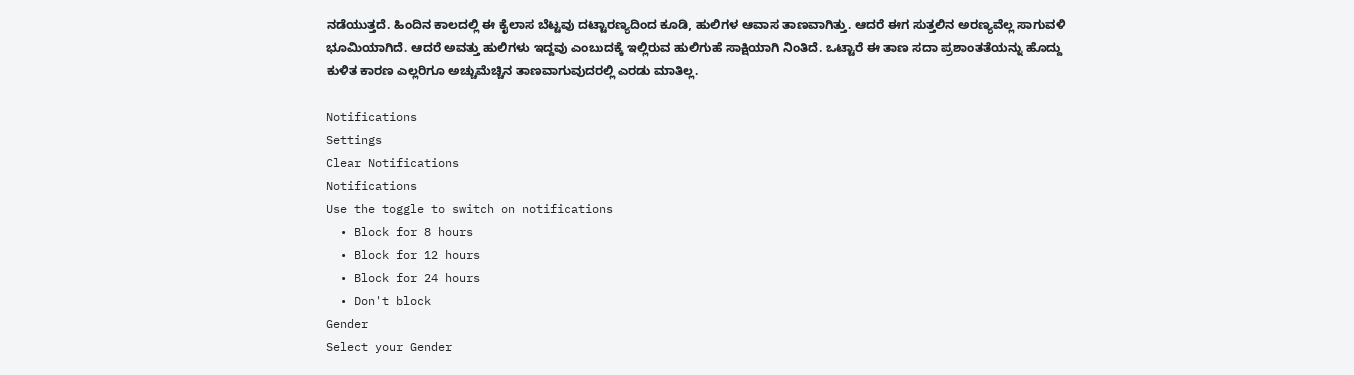ನಡೆಯುತ್ತದೆ. ಹಿಂದಿನ ಕಾಲದಲ್ಲಿ ಈ ಕೈಲಾಸ ಬೆಟ್ಟವು ದಟ್ಟಾರಣ್ಯದಿಂದ ಕೂಡಿ, ಹುಲಿಗಳ ಆವಾಸ ತಾಣವಾಗಿತ್ತು. ಆದರೆ ಈಗ ಸುತ್ತಲಿನ ಅರಣ್ಯವೆಲ್ಲ ಸಾಗುವಳಿ ಭೂಮಿಯಾಗಿದೆ. ಆದರೆ ಅವತ್ತು ಹುಲಿಗಳು ಇದ್ದವು ಎಂಬುದಕ್ಕೆ ಇಲ್ಲಿರುವ ಹುಲಿಗುಹೆ ಸಾಕ್ಷಿಯಾಗಿ ನಿಂತಿದೆ. ಒಟ್ಟಾರೆ ಈ ತಾಣ ಸದಾ ಪ್ರಶಾಂತತೆಯನ್ನು ಹೊದ್ದು ಕುಳಿತ ಕಾರಣ ಎಲ್ಲರಿಗೂ ಅಚ್ಚುಮೆಚ್ಚಿನ ತಾಣವಾಗುವುದರಲ್ಲಿ ಎರಡು ಮಾತಿಲ್ಲ.

Notifications
Settings
Clear Notifications
Notifications
Use the toggle to switch on notifications
  • Block for 8 hours
  • Block for 12 hours
  • Block for 24 hours
  • Don't block
Gender
Select your Gender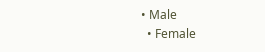• Male
  • Female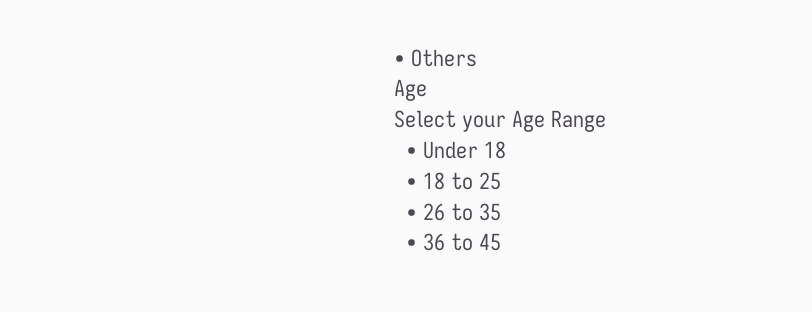• Others
Age
Select your Age Range
  • Under 18
  • 18 to 25
  • 26 to 35
  • 36 to 45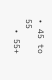• 45 to 55
  • 55+